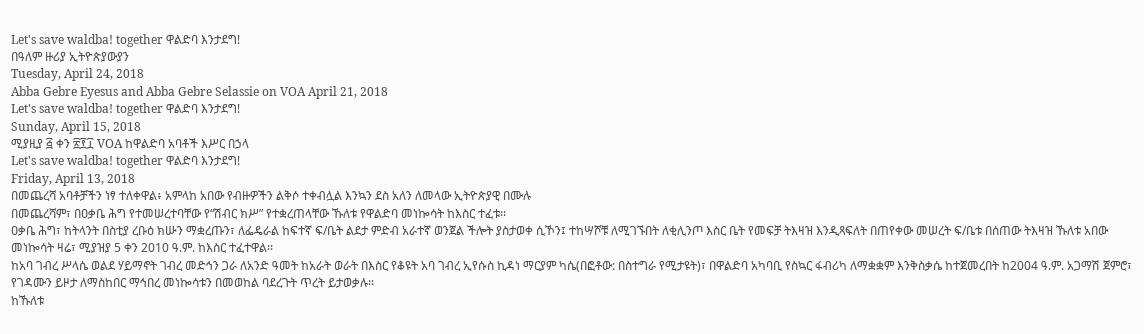Let's save waldba! together ዋልድባ እንታደግ!
በዓለም ዙሪያ ኢትዮጵያውያን
Tuesday, April 24, 2018
Abba Gebre Eyesus and Abba Gebre Selassie on VOA April 21, 2018
Let's save waldba! together ዋልድባ እንታደግ!
Sunday, April 15, 2018
ሚያዚያ ፭ ቀን ፳፻፲ VOA ከዋልድባ አባቶች እሥር በኃላ
Let's save waldba! together ዋልድባ እንታደግ!
Friday, April 13, 2018
በመጨረሻ አባቶቻችን ነፃ ተለቀዋል፥ አምላከ አበው የብዙዎችን ልቅሶ ተቀብሏል እንኳን ደስ አለን ለመላው ኢትዮጵያዊ በሙሉ
በመጨረሻም፣ በዐቃቤ ሕግ የተመሠረተባቸው የ“ሽብር ክሥ” የተቋረጠላቸው ኹለቱ የዋልድባ መነኰሳት ከእስር ተፈቱ፡፡
ዐቃቤ ሕግ፣ ከትላንት በስቲያ ረቡዕ ክሡን ማቋረጡን፣ ለፌዴራል ከፍተኛ ፍ/ቤት ልደታ ምድብ አራተኛ ወንጀል ችሎት ያስታወቀ ሲኾን፤ ተከሣሾቹ ለሚገኙበት ለቂሊንጦ እስር ቤት የመፍቻ ትእዛዝ እንዲጻፍለት በጠየቀው መሠረት ፍ/ቤቱ በሰጠው ትእዛዝ ኹለቱ አበው መነኰሳት ዛሬ፣ ሚያዝያ 5 ቀን 2010 ዓ.ም. ከእስር ተፈተዋል፡፡
ከአባ ገብረ ሥላሴ ወልደ ሃይማኖት ገብረ መድኅን ጋራ ለአንድ ዓመት ከአራት ወራት በእስር የቆዩት አባ ገብረ ኢየሱስ ኪዳነ ማርያም ካሴ(በፎቶው: በስተግራ የሚታዩት)፣ በዋልድባ አካባቢ የስኳር ፋብሪካ ለማቋቋም እንቅስቃሴ ከተጀመረበት ከ2004 ዓ.ም. አጋማሽ ጀምሮ፣ የገዳሙን ይዞታ ለማስከበር ማኅበረ መነኰሳቱን በመወከል ባደረጉት ጥረት ይታወቃሉ፡፡
ከኹለቱ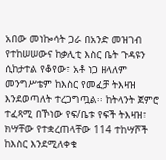አበው መነኰሳት ጋራ በአንድ መዝገብ የተከሠሠውና ከቃሊቲ እስር ቤት ጉዳዩን ሲከታተል የቆየው፣ አቶ ነጋ ዘላለም መንግሥቴም ከእስር የመፈቻ ትእዛዝ እንደወጣለት ተረጋግጧል፡፡ ከትላንት ጀምሮ ተፈጻሚ በኾነው የፍ/ቤቱ የፍች ትእዛዝ፣ ክሣቸው የተቋረጠላቸው 114 ተከሣሾች ከእስር እንደሚለቀቁ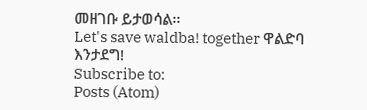መዘገቡ ይታወሳል፡፡
Let's save waldba! together ዋልድባ እንታደግ!
Subscribe to:
Posts (Atom)